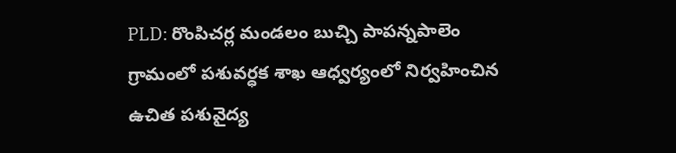PLD: రొంపిచర్ల మండలం బుచ్చి పాపన్నపాలెం గ్రామంలో పశువర్ధక శాఖ ఆధ్వర్యంలో నిర్వహించిన ఉచిత పశువైద్య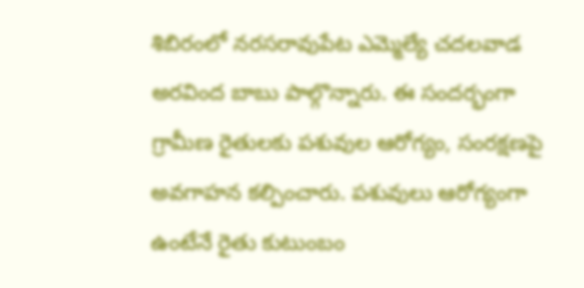శిబిరంలో నరసరావుపేట ఎమ్మెల్యే చదలవాడ అరవింద బాబు పాల్గొన్నారు. ఈ సందర్భంగా గ్రామీణ రైతులకు పశువుల ఆరోగ్యం, సంరక్షణపై అవగాహన కల్పించారు. పశువులు ఆరోగ్యంగా ఉంటేనే రైతు కుటుంబం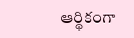ఆర్థికంగా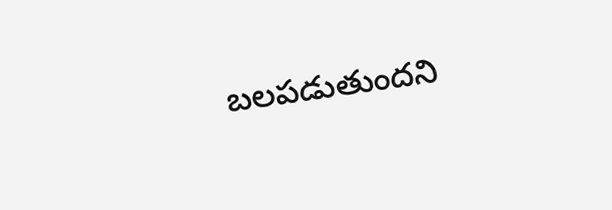బలపడుతుందని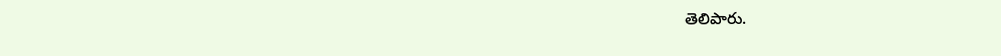తెలిపారు.